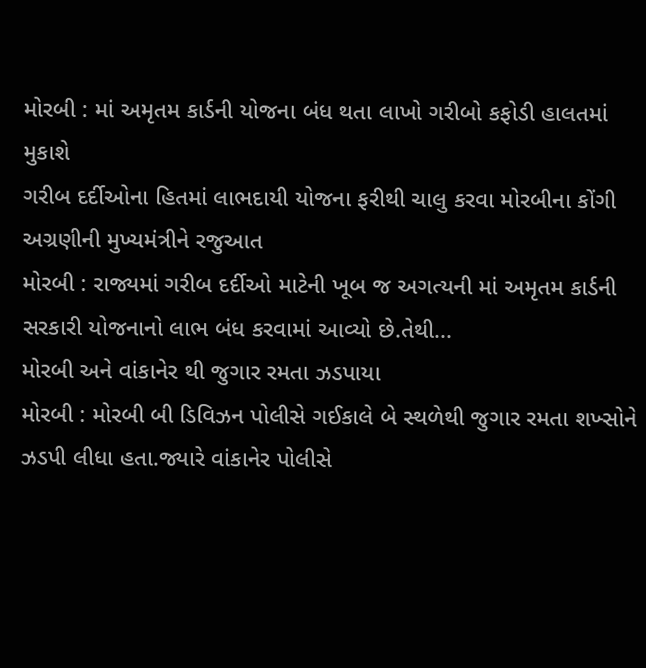મોરબી : માં અમૃતમ કાર્ડની યોજના બંધ થતા લાખો ગરીબો કફોડી હાલતમાં મુકાશે
ગરીબ દર્દીઓના હિતમાં લાભદાયી યોજના ફરીથી ચાલુ કરવા મોરબીના કોંગી અગ્રણીની મુખ્યમંત્રીને રજુઆત
મોરબી : રાજ્યમાં ગરીબ દર્દીઓ માટેની ખૂબ જ અગત્યની માં અમૃતમ કાર્ડની સરકારી યોજનાનો લાભ બંધ કરવામાં આવ્યો છે.તેથી...
મોરબી અને વાંકાનેર થી જુગાર રમતા ઝડપાયા
મોરબી : મોરબી બી ડિવિઝન પોલીસે ગઈકાલે બે સ્થળેથી જુગાર રમતા શખ્સોને ઝડપી લીધા હતા.જ્યારે વાંકાનેર પોલીસે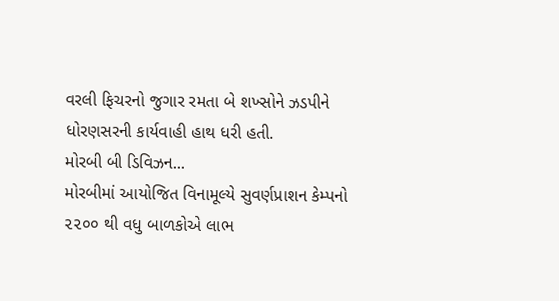વરલી ફિચરનો જુગાર રમતા બે શખ્સોને ઝડપીને ધોરણસરની કાર્યવાહી હાથ ધરી હતી.
મોરબી બી ડિવિઝન...
મોરબીમાં આયોજિત વિનામૂલ્યે સુવર્ણપ્રાશન કેમ્પનો ૨૨૦૦ થી વધુ બાળકોએ લાભ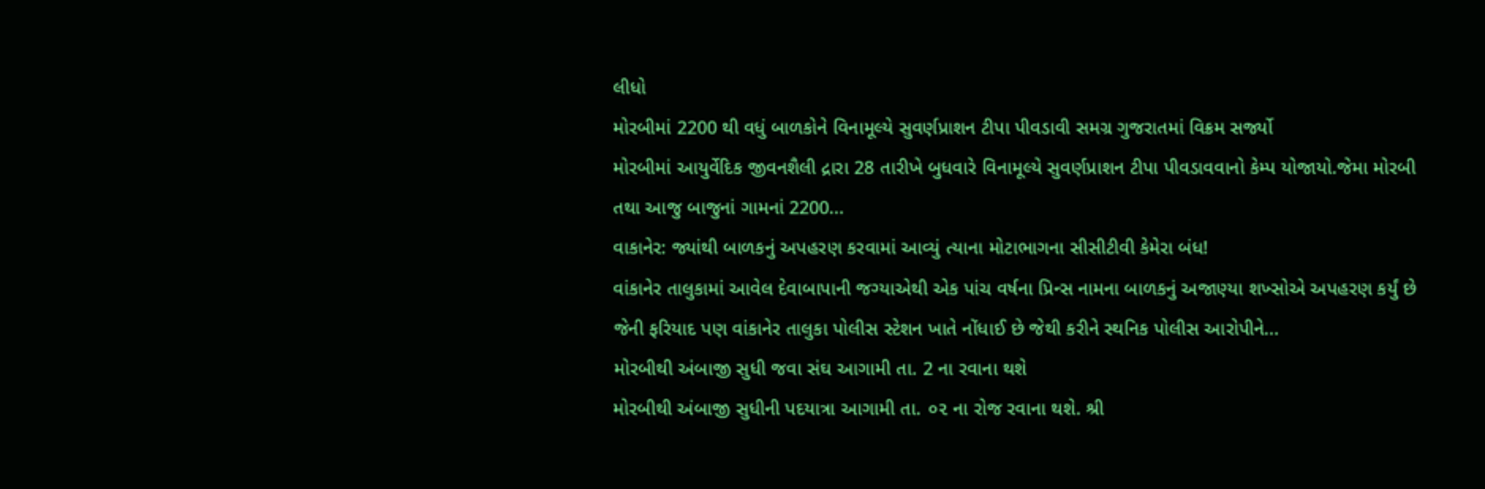લીધો
મોરબીમાં 2200 થી વધું બાળકોને વિનામૂલ્યે સુવર્ણપ્રાશન ટીપા પીવડાવી સમગ્ર ગુજરાતમાં વિક્રમ સર્જ્યો
મોરબીમાં આયુર્વેદિક જીવનશૈલી દ્રારા 28 તારીખે બુધવારે વિનામૂલ્યે સુવર્ણપ્રાશન ટીપા પીવડાવવાનો કેમ્પ યોજાયો.જેમા મોરબી તથા આજુ બાજુનાં ગામનાં 2200...
વાકાનેર: જ્યાંથી બાળકનું અપહરણ કરવામાં આવ્યું ત્યાના મોટાભાગના સીસીટીવી કેમેરા બંધ!
વાંકાનેર તાલુકામાં આવેલ દેવાબાપાની જગ્યાએથી એક પાંચ વર્ષના પ્રિન્સ નામના બાળકનું અજાણ્યા શખ્સોએ અપહરણ કર્યું છે જેની ફરિયાદ પણ વાંકાનેર તાલુકા પોલીસ સ્ટેશન ખાતે નોંધાઈ છે જેથી કરીને સ્થનિક પોલીસ આરોપીને...
મોરબીથી અંબાજી સુધી જવા સંઘ આગામી તા. 2 ના રવાના થશે
મોરબીથી અંબાજી સુધીની પદયાત્રા આગામી તા. ૦૨ ના રોજ રવાના થશે. શ્રી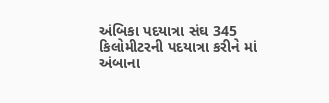અંબિકા પદયાત્રા સંઘ 345 કિલોમીટરની પદયાત્રા કરીને માં અંબાના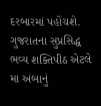દરબારમાં પહોંચશે.
ગુજરાતના સુપ્રસિદ્ધ ભવ્ય શક્તિપીઠ એટલે મા અંબાનું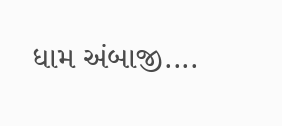ધામ અંબાજી....